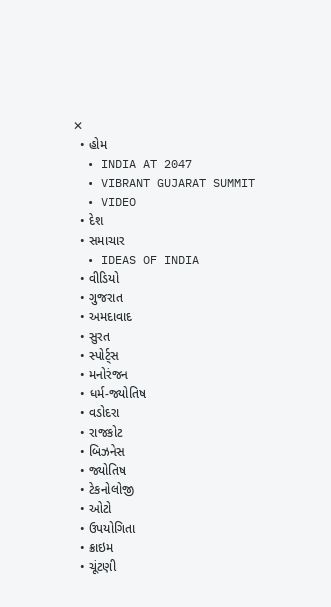✕
  • હોમ
  • INDIA AT 2047
  • VIBRANT GUJARAT SUMMIT
  • VIDEO
  • દેશ
  • સમાચાર
  • IDEAS OF INDIA
  • વીડિયો
  • ગુજરાત
  • અમદાવાદ
  • સુરત
  • સ્પોર્ટ્સ
  • મનોરંજન
  • ધર્મ-જ્યોતિષ
  • વડોદરા
  • રાજકોટ
  • બિઝનેસ
  • જ્યોતિષ
  • ટેકનોલોજી
  • ઓટો
  • ઉપયોગિતા
  • ક્રાઇમ
  • ચૂંટણી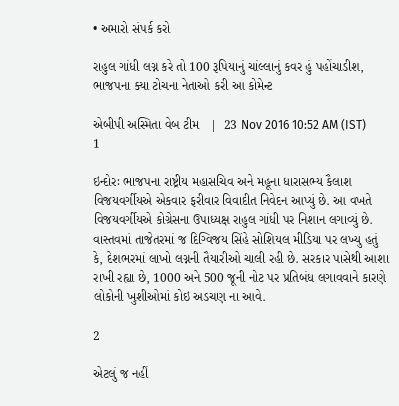• અમારો સંપર્ક કરો

રાહુલ ગાંધી લગ્ન કરે તો 100 રૂપિયાનું ચાંલ્લાનું કવર હું પહોંચાડીશ, ભાજપના ક્યા ટોચના નેતાઓ કરી આ કોમેન્ટ

એબીપી અસ્મિતા વેબ ટીમ   |  23 Nov 2016 10:52 AM (IST)
1

ઇન્દોરઃ ભાજપના રાષ્ટ્રીય મહાસચિવ અને મહૂના ધારાસભ્ય કૈલાશ વિજયવર્ગીયએ એકવાર ફરીવાર વિવાદીત નિવેદન આપ્યું છે. આ વખતે વિજયવર્ગીયએ કોગ્રેસના ઉપાધ્યક્ષ રાહુલ ગાંધી પર નિશાન લગાવ્યું છે. વાસ્તવમાં તાજેતરમાં જ દિગ્વિજય સિંહે સોશિયલ મીડિયા પર લખ્યુ હતું કે, દેશભરમાં લાખો લગ્નની તૈયારીઓ ચાલી રહી છે. સરકાર પાસેથી આશા રાખી રહ્યા છે, 1000 અને 500 જૂની નોટ પર પ્રતિબંધ લગાવવાને કારણે લોકોની ખુશીઓમાં કોઇ અડચણ ના આવે.

2

એટલું જ નહીં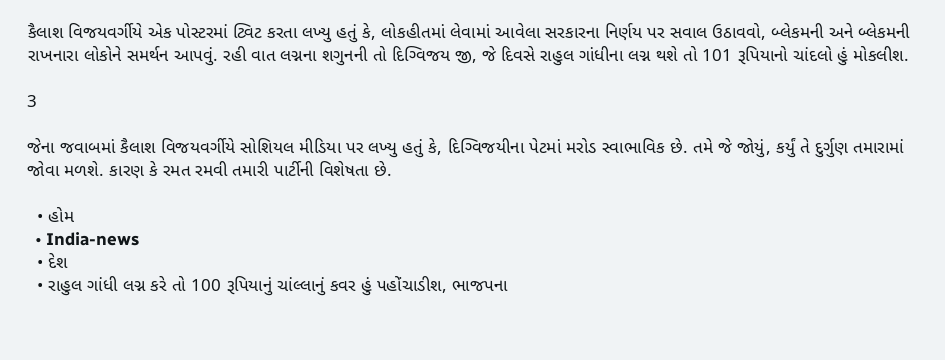કૈલાશ વિજયવર્ગીયે એક પોસ્ટરમાં ટ્વિટ કરતા લખ્યુ હતું કે, લોકહીતમાં લેવામાં આવેલા સરકારના નિર્ણય પર સવાલ ઉઠાવવો, બ્લેકમની અને બ્લેકમની રાખનારા લોકોને સમર્થન આપવું. રહી વાત લગ્નના શગુનની તો દિગ્વિજય જી, જે દિવસે રાહુલ ગાંધીના લગ્ન થશે તો 101 રૂપિયાનો ચાંદલો હું મોકલીશ.

3

જેના જવાબમાં કૈલાશ વિજયવર્ગીયે સોશિયલ મીડિયા પર લખ્યુ હતું કે, દિગ્વિજયીના પેટમાં મરોડ સ્વાભાવિક છે. તમે જે જોયું, કર્યું તે દુર્ગુણ તમારામાં જોવા મળશે. કારણ કે રમત રમવી તમારી પાર્ટીની વિશેષતા છે.

  • હોમ
  • India-news
  • દેશ
  • રાહુલ ગાંધી લગ્ન કરે તો 100 રૂપિયાનું ચાંલ્લાનું કવર હું પહોંચાડીશ, ભાજપના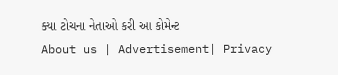ક્યા ટોચના નેતાઓ કરી આ કોમેન્ટ
About us | Advertisement| Privacy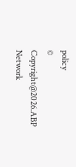policy
© Copyright@2026.ABP Network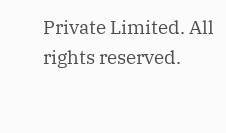Private Limited. All rights reserved.